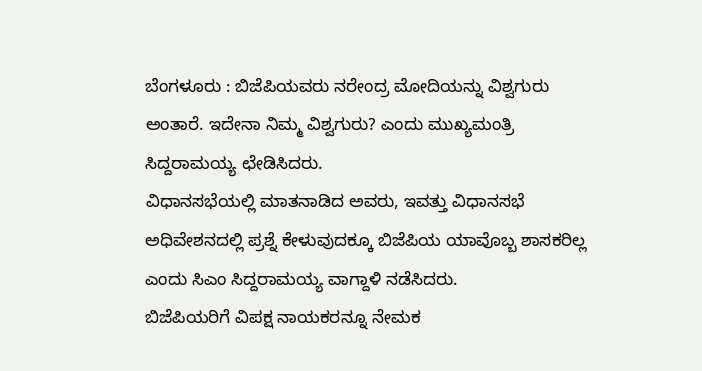ಬೆಂಗಳೂರು : ಬಿಜೆಪಿಯವರು ನರೇಂದ್ರ ಮೋದಿಯನ್ನು ವಿಶ್ವಗುರು ಅಂತಾರೆ. ಇದೇನಾ ನಿಮ್ಮ ವಿಶ್ವಗುರು? ಎಂದು ಮುಖ್ಯಮಂತ್ರಿ ಸಿದ್ದರಾಮಯ್ಯ ಛೇಡಿಸಿದರು.
ವಿಧಾನಸಭೆಯಲ್ಲಿ ಮಾತನಾಡಿದ ಅವರು, ಇವತ್ತು ವಿಧಾನಸಭೆ ಅಧಿವೇಶನದಲ್ಲಿ ಪ್ರಶ್ನೆ ಕೇಳುವುದಕ್ಕೂ ಬಿಜೆಪಿಯ ಯಾವೊಬ್ಬ ಶಾಸಕರಿಲ್ಲ ಎಂದು ಸಿಎಂ ಸಿದ್ದರಾಮಯ್ಯ ವಾಗ್ದಾಳಿ ನಡೆಸಿದರು.
ಬಿಜೆಪಿಯರಿಗೆ ವಿಪಕ್ಷ ನಾಯಕರನ್ನೂ ನೇಮಕ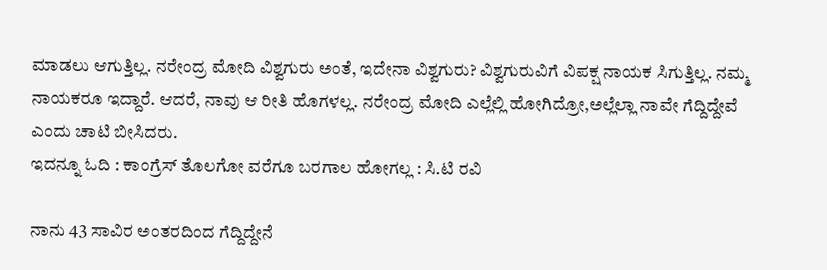ಮಾಡಲು ಆಗುತ್ತಿಲ್ಲ. ನರೇಂದ್ರ ಮೋದಿ ವಿಶ್ವಗುರು ಅಂತೆ, ಇದೇನಾ ವಿಶ್ವಗುರು? ವಿಶ್ವಗುರುವಿಗೆ ವಿಪಕ್ಷ ನಾಯಕ ಸಿಗುತ್ತಿಲ್ಲ. ನಮ್ಮ ನಾಯಕರೂ ಇದ್ದಾರೆ. ಆದರೆ, ನಾವು ಆ ರೀತಿ ಹೊಗಳಲ್ಲ. ನರೇಂದ್ರ ಮೋದಿ ಎಲ್ಲೆಲ್ಲಿ ಹೋಗಿದ್ರೋ,ಅಲ್ಲೆಲ್ಲಾ ನಾವೇ ಗೆದ್ದಿದ್ದೇವೆ ಎಂದು ಚಾಟಿ ಬೀಸಿದರು.
ಇದನ್ನೂ ಓದಿ : ಕಾಂಗ್ರೆಸ್ ತೊಲಗೋ ವರೆಗೂ ಬರಗಾಲ ಹೋಗಲ್ಲ : ಸಿ.ಟಿ ರವಿ

ನಾನು 43 ಸಾವಿರ ಅಂತರದಿಂದ ಗೆದ್ದಿದ್ದೇನೆ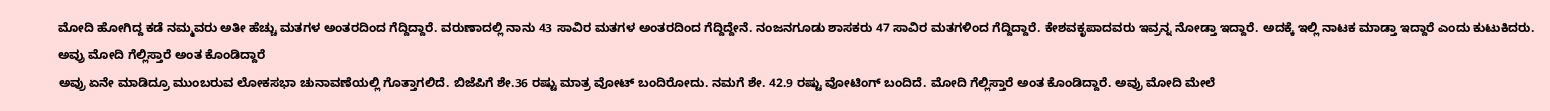ಮೋದಿ ಹೋಗಿದ್ದ ಕಡೆ ನಮ್ಮವರು ಅತೀ ಹೆಚ್ಚು ಮತಗಳ ಅಂತರದಿಂದ ಗೆದ್ದಿದ್ದಾರೆ. ವರುಣಾದಲ್ಲಿ ನಾನು 43 ಸಾವಿರ ಮತಗಳ ಅಂತರದಿಂದ ಗೆದ್ದಿದ್ದೇನೆ. ನಂಜನಗೂಡು ಶಾಸಕರು 47 ಸಾವಿರ ಮತಗಳಿಂದ ಗೆದ್ದಿದ್ದಾರೆ. ಕೇಶವಕೃಪಾದವರು ಇವ್ರನ್ನ ನೋಡ್ತಾ ಇದ್ದಾರೆ. ಅದಕ್ಕೆ ಇಲ್ಲಿ ನಾಟಕ ಮಾಡ್ತಾ ಇದ್ದಾರೆ ಎಂದು ಕುಟುಕಿದರು.
ಅವ್ರು ಮೋದಿ ಗೆಲ್ಲಿಸ್ತಾರೆ ಅಂತ ಕೊಂಡಿದ್ದಾರೆ
ಅವ್ರು ಏನೇ ಮಾಡಿದ್ರೂ ಮುಂಬರುವ ಲೋಕಸಭಾ ಚುನಾವಣೆಯಲ್ಲಿ ಗೊತ್ತಾಗಲಿದೆ. ಬಿಜೆಪಿಗೆ ಶೇ.36 ರಷ್ಟು ಮಾತ್ರ ವೋಟ್ ಬಂದಿರೋದು. ನಮಗೆ ಶೇ. 42.9 ರಷ್ಟು ವೋಟಿಂಗ್ ಬಂದಿದೆ. ಮೋದಿ ಗೆಲ್ಲಿಸ್ತಾರೆ ಅಂತ ಕೊಂಡಿದ್ದಾರೆ. ಅವ್ರು ಮೋದಿ ಮೇಲೆ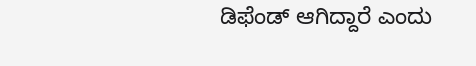ಡಿಫೆಂಡ್ ಆಗಿದ್ದಾರೆ ಎಂದು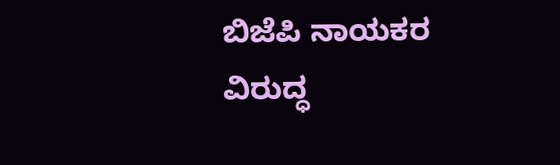ಬಿಜೆಪಿ ನಾಯಕರ ವಿರುದ್ಧ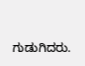ಗುಡುಗಿದರು.